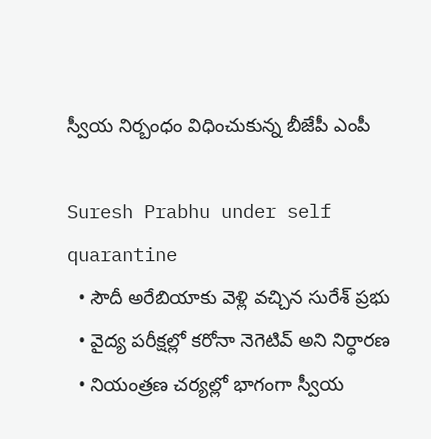స్వీయ నిర్బంధం విధించుకున్న బీజేపీ ఎంపీ

Suresh Prabhu under self quarantine
  • సౌదీ అరేబియాకు వెళ్లి వచ్చిన సురేశ్ ప్రభు
  • వైద్య పరీక్షల్లో కరోనా నెగెటివ్ అని నిర్ధారణ
  • నియంత్రణ చర్యల్లో భాగంగా స్వీయ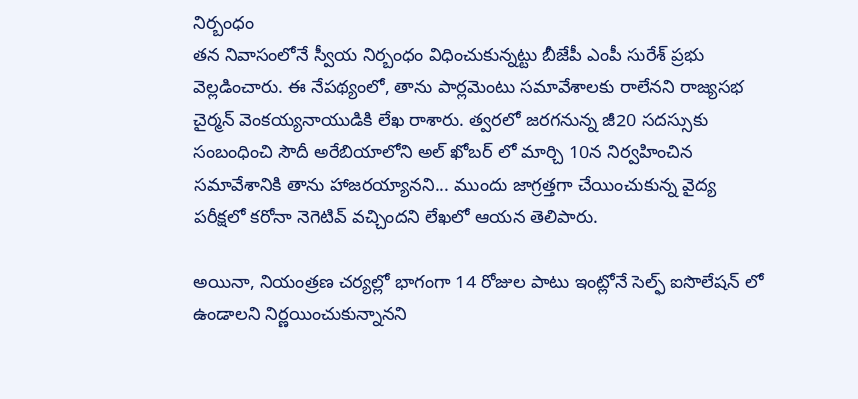నిర్బంధం
తన నివాసంలోనే స్వీయ నిర్బంధం విధించుకున్నట్టు బీజేపీ ఎంపీ సురేశ్ ప్రభు వెల్లడించారు. ఈ నేపథ్యంలో, తాను పార్లమెంటు సమావేశాలకు రాలేనని రాజ్యసభ చైర్మన్ వెంకయ్యనాయుడికి లేఖ రాశారు. త్వరలో జరగనున్న జీ20 సదస్సుకు సంబంధించి సౌదీ అరేబియాలోని అల్ ఖోబర్ లో మార్చి 10న నిర్వహించిన సమావేశానికి తాను హాజరయ్యానని... ముందు జాగ్రత్తగా చేయించుకున్న వైద్య పరీక్షలో కరోనా నెగెటివ్ వచ్చిందని లేఖలో ఆయన తెలిపారు.

అయినా, నియంత్రణ చర్యల్లో భాగంగా 14 రోజుల పాటు ఇంట్లోనే సెల్ఫ్ ఐసొలేషన్ లో ఉండాలని నిర్ణయించుకున్నానని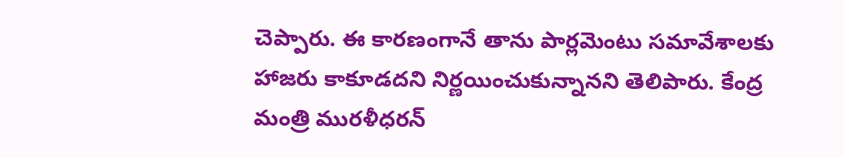చెప్పారు. ఈ కారణంగానే తాను పార్లమెంటు సమావేశాలకు హాజరు కాకూడదని నిర్ణయించుకున్నానని తెలిపారు. కేంద్ర మంత్రి మురళీధరన్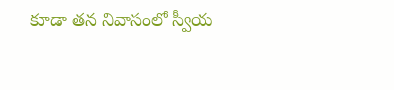కూడా తన నివాసంలో స్వీయ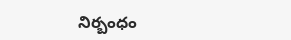నిర్బంధం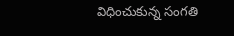విధించుకున్న సంగతి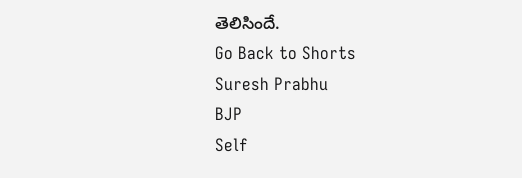తెలిసిందే.
Go Back to Shorts
Suresh Prabhu
BJP
Self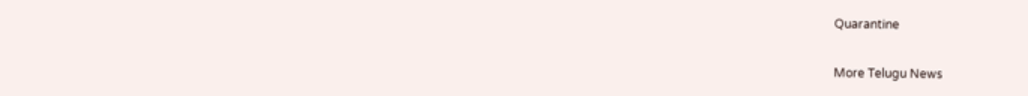Quarantine

More Telugu News